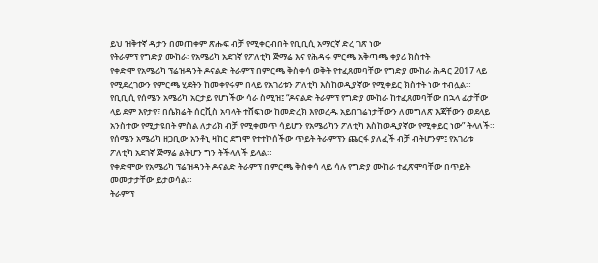ይህ ዝቅተኛ ዳታን በመጠቀም ጽሑፍ ብቻ የሚቀርብበት የቢቢሲ አማርኛ ድረ ገጽ ነው
የትራምፕ የግድያ ሙከራ፡ የአሜሪካ አደገኛ የፖለቲካ ጅማሬ እና የሕዳሩ ምርጫ አቅጣጫ ቀያሪ ክስተት
የቀድሞ የአሜሪካ ፕሬዝዳንት ዶናልድ ትራምፕ በምርጫ ቅስቀሳ ወቅት የተፈጸመባቸው የግድያ ሙከራ ሕዳር 2017 ላይ የሚደረገውን የምርጫ ሂደትን ከመቀየሩም በላይ የአገሪቱን ፖለቲካ እስከወዲያኛው የሚቀይር ክስተት ነው ተብሏል።
የቢቢሲ የሰሜን አሜሪካ አርታይ የሆነችው ሳራ ስሚዝ፤ “ዶናልድ ትራምፕ የግድያ ሙከራ ከተፈጸመባቸው በኋላ ፊታቸው ላይ ደም እየታየ፣ በሴክሬት ሰርቪስ አባላት ተሸፍነው ከመድረክ እየወረዱ አይበገሬነታቸውን ለመግለጽ እጃቸውን ወደላይ አንስተው የሚታዩበት ምስል ለታሪክ ብቻ የሚቀመጥ ሳይሆን የአሜሪካን ፖለቲካ እስከወዲያኛው የሚቀይር ነው” ትላለች።
የሰሜን አሜሪካ ዘጋቢው አንቶኒ ዛከር ደግሞ የተተኮሰችው ጥይት ትራምፕን ጨርፋ ያለፈች ብቻ ብትሆንም፤ የአገሪቱ ፖለቲካ አደገኛ ጅማሬ ልትሆን ግን ትችላለች ይላል።
የቀድሞው የአሜሪካ ፕሬዝዳንት ዶናልድ ትራምፕ በምርጫ ቅስቀሳ ላይ ሳሉ የግድያ ሙከራ ተፈጽሞባቸው በጥይት መመታታቸው ይታወሳል።
ትራምፕ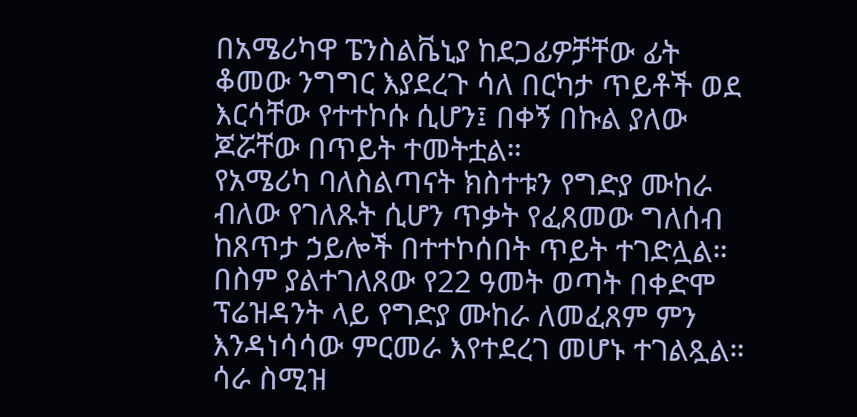በአሜሪካዋ ፔንስልቬኒያ ከደጋፊዎቻቸው ፊት ቆመው ንግግር እያደረጉ ሳለ በርካታ ጥይቶች ወደ እርሳቸው የተተኮሱ ሲሆን፤ በቀኝ በኩል ያለው ጆሯቸው በጥይት ተመትቷል።
የአሜሪካ ባለስልጣናት ክስተቱን የግድያ ሙከራ ብለው የገለጹት ሲሆን ጥቃት የፈጸመው ግለሰብ ከጸጥታ ኃይሎች በተተኮሰበት ጥይት ተገድሏል።
በስም ያልተገለጸው የ22 ዓመት ወጣት በቀድሞ ፕሬዝዳንት ላይ የግድያ ሙከራ ለመፈጸም ምን እንዳነሳሳው ምርመራ እየተደረገ መሆኑ ተገልጿል።
ሳራ ስሚዝ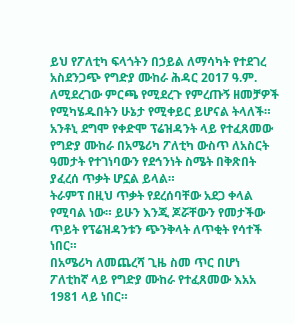ይህ የፖለቲካ ፍላጎትን በኃይል ለማሳካት የተደገረ አስደንጋጭ የግድያ ሙከራ ሕዳር 2017 ዓ.ም. ለሚደረገው ምርጫ የሚደረጉ የምረጡኝ ዘመቻዎች የሚካሄዱበትን ሁኔታ የሚቀይር ይሆናል ትላለች።
አንቶኒ ደግሞ የቀድሞ ፕሬዝዳንት ላይ የተፈጸመው የግድያ ሙከራ በአሜሪካ ፖለቲካ ውስጥ ለአስርት ዓመታት የተገነባውን የደኅንነት ስሜት በቅጽበት ያፈረሰ ጥቃት ሆኗል ይላል።
ትራምፕ በዚህ ጥቃት የደረሰባቸው አደጋ ቀላል የሚባል ነው። ይሁን እንጂ ጆሯቸውን የመታችው ጥይት የፕሬዝዳንቱን ጭንቅላት ለጥቂት የሳተች ነበር።
በአሜሪካ ለመጨረሻ ጊዜ ስመ ጥር በሆነ ፖለቲከኛ ላይ የግድያ ሙከራ የተፈጸመው እአአ 1981 ላይ ነበር።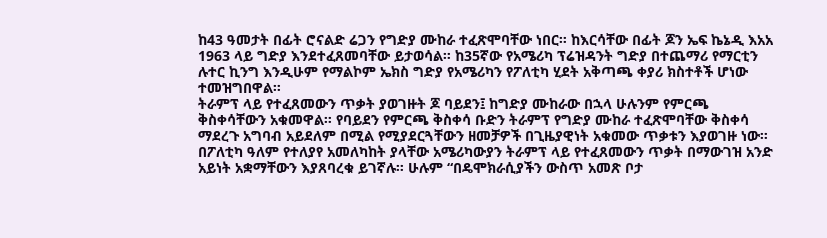ከ43 ዓመታት በፊት ሮናልድ ሬጋን የግድያ ሙከራ ተፈጽሞባቸው ነበር። ከእርሳቸው በፊት ጆን ኤፍ ኬኔዲ እአአ 1963 ላይ ግድያ እንደተፈጸመባቸው ይታወሳል። ከ35ኛው የአሜሪካ ፕሬዝዳንት ግድያ በተጨማሪ የማርቲን ሉተር ኪንግ እንዲሁም የማልኮም ኤክስ ግድያ የአሜሪካን የፖለቲካ ሂደት አቅጣጫ ቀያሪ ክስተቶች ሆነው ተመዝግበዋል።
ትራምፕ ላይ የተፈጸመውን ጥቃት ያወገዙት ጆ ባይደን፤ ከግድያ ሙከራው በኋላ ሁሉንም የምርጫ ቅስቀሳቸውን አቁመዋል። የባይደን የምርጫ ቅስቀሳ ቡድን ትራምፕ የግድያ ሙከራ ተፈጽሞባቸው ቅስቀሳ ማደረጉ አግባብ አይደለም በሚል የሚያደርጓቸውን ዘመቻዎች በጊዜያዊነት አቁመው ጥቃቱን እያወገዙ ነው።
በፖለቲካ ዓለም የተለያየ አመለካከት ያላቸው አሜሪካውያን ትራምፕ ላይ የተፈጸመውን ጥቃት በማውገዝ አንድ አይነት አቋማቸውን እያጸባረቁ ይገኛሉ። ሁሉም “በዴሞክራሲያችን ውስጥ አመጽ ቦታ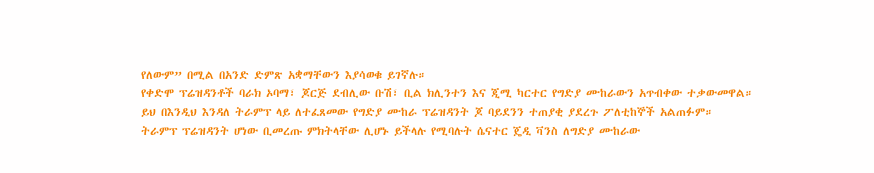የለውም” በሚል በአንድ ድምጽ አቋማቸውን እያሳወቁ ይገኛሉ።
የቀድሞ ፕሬዝዳንቶች ባራክ ኦባማ፣ ጆርጅ ደብሊው ቡሽ፣ ቢል ክሊንተን እና ጂሚ ካርተር የግድያ ሙከራውን አጥብቀው ተቃውመዋል።
ይህ በእንዲህ እንዳለ ትራምፕ ላይ ለተፈጸመው የግድያ ሙከራ ፕሬዝዳንት ጆ ባይደንን ተጠያቂ ያደረጉ ፖለቲከኞች አልጠፉም።
ትራምፕ ፕሬዝዳንት ሆነው ቢመረጡ ምክትላቸው ሊሆኑ ይችላሉ የሚባሉት ሴናተር ጄዲ ቫንስ ለግድያ ሙከራው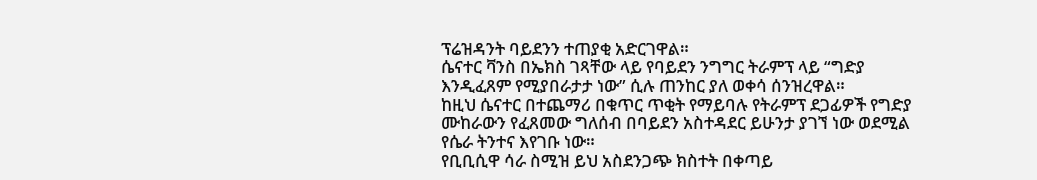ፕሬዝዳንት ባይደንን ተጠያቂ አድርገዋል።
ሴናተር ቫንስ በኤክስ ገጻቸው ላይ የባይደን ንግግር ትራምፕ ላይ “ግድያ እንዲፈጸም የሚያበራታታ ነው” ሲሉ ጠንከር ያለ ወቀሳ ሰንዝረዋል።
ከዚህ ሴናተር በተጨማሪ በቁጥር ጥቂት የማይባሉ የትራምፕ ደጋፊዎች የግድያ ሙከራውን የፈጸመው ግለሰብ በባይደን አስተዳደር ይሁንታ ያገኘ ነው ወደሚል የሴራ ትንተና እየገቡ ነው።
የቢቢሲዋ ሳራ ስሚዝ ይህ አስደንጋጭ ክስተት በቀጣይ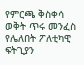የምርጫ ቅስቀሳ ወቅት ጥሩ መንፈስ የሌለበት ፖለቲካዊ ፍትጊያን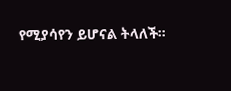የሚያሳየን ይሆናል ትላለች።